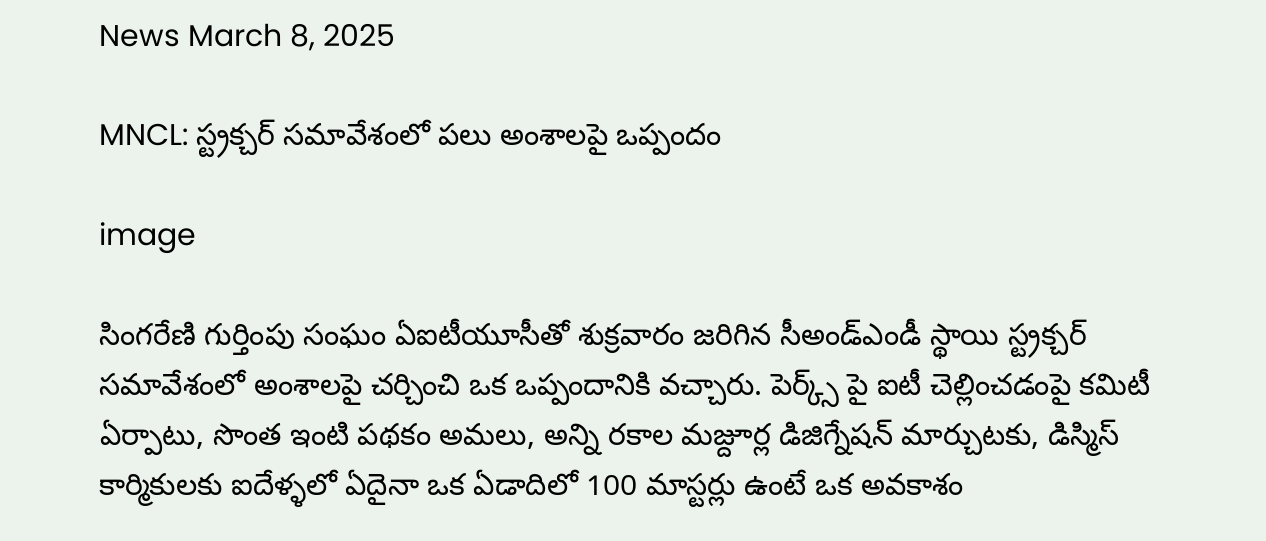News March 8, 2025

MNCL: స్ట్రక్చర్ సమావేశంలో పలు అంశాలపై ఒప్పందం

image

సింగరేణి గుర్తింపు సంఘం ఏఐటీయూసీతో శుక్రవారం జరిగిన సీఅండ్ఎండీ స్థాయి స్ట్రక్చర్ సమావేశంలో అంశాలపై చర్చించి ఒక ఒప్పందానికి వచ్చారు. పెర్క్స్ పై ఐటీ చెల్లించడంపై కమిటీ ఏర్పాటు, సొంత ఇంటి పథకం అమలు, అన్ని రకాల మజ్దూర్ల డిజిగ్నేషన్ మార్చుటకు, డిస్మిస్ కార్మికులకు ఐదేళ్ళలో ఏదైనా ఒక ఏడాదిలో 100 మాస్టర్లు ఉంటే ఒక అవకాశం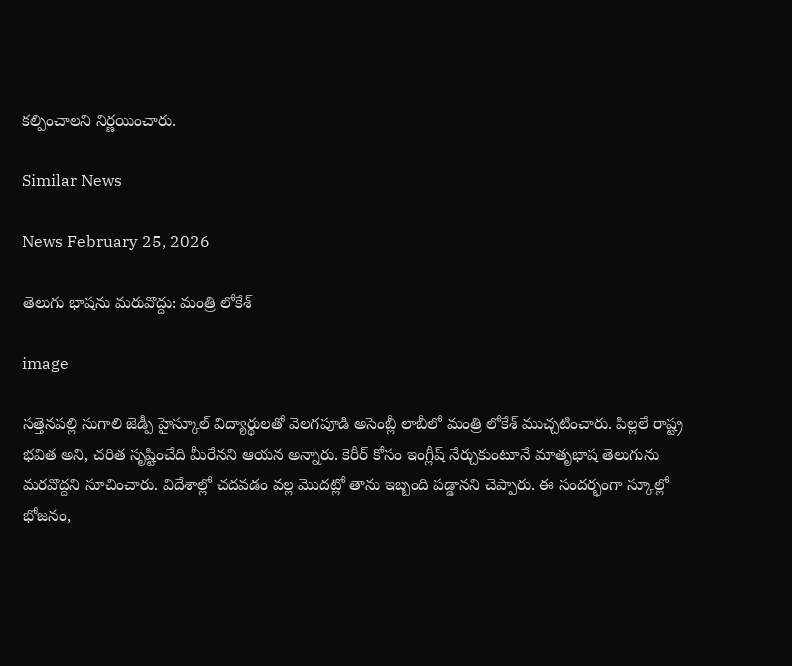కల్పించాలని నిర్ణయించారు.

Similar News

News February 25, 2026

తెలుగు భాషను మరువొద్దు: మంత్రి లోకేశ్

image

సత్తెనపల్లి సుగాలి జెడ్పీ హైస్కూల్ విద్యార్థులతో వెలగపూడి అసెంబ్లీ లాబీలో మంత్రి లోకేశ్ ముచ్చటించారు. పిల్లలే రాష్ట్ర భవిత అని, చరిత సృష్టించేది మీరేనని ఆయన అన్నారు. కెరీర్ కోసం ఇంగ్లీష్ నేర్చుకుంటూనే మాతృభాష తెలుగును మరవొద్దని సూచించారు. విదేశాల్లో చదవడం వల్ల మొదట్లో తాను ఇబ్బంది పడ్డానని చెప్పారు. ఈ సందర్భంగా స్కూల్లో భోజనం,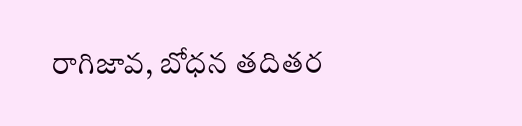రాగిజావ, బోధన తదితర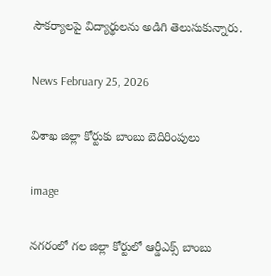సౌకర్యాలపై విద్యార్థులను అడిగి తెలుసుకున్నారు.

News February 25, 2026

విశాఖ జిల్లా కోర్టుకు బాంబు బెదిరింపులు

image

నగరంలో గల జిల్లా కోర్టులో ఆర్డీఎక్స్ బాంబు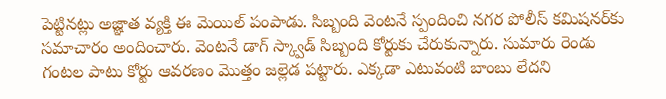పెట్టినట్లు అజ్ఞాత వ్యక్తి ఈ మెయిల్ పంపాడు. సిబ్బంది వెంటనే స్పందించి నగర పోలీస్ కమిషనర్‌కు సమాచారం అందించారు. వెంటనే డాగ్ స్క్వాడ్ సిబ్బంది కోర్టుకు చేరుకున్నారు. సుమారు రెండు గంటల పాటు కోర్టు ఆవరణం మొత్తం జల్లెడ పట్టారు. ఎక్కడా ఎటువంటి బాంబు లేదని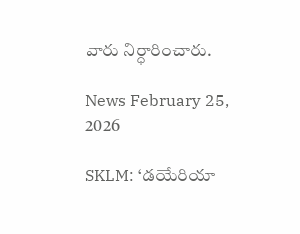వారు నిర్ధారించారు.

News February 25, 2026

SKLM: ‘డయేరియా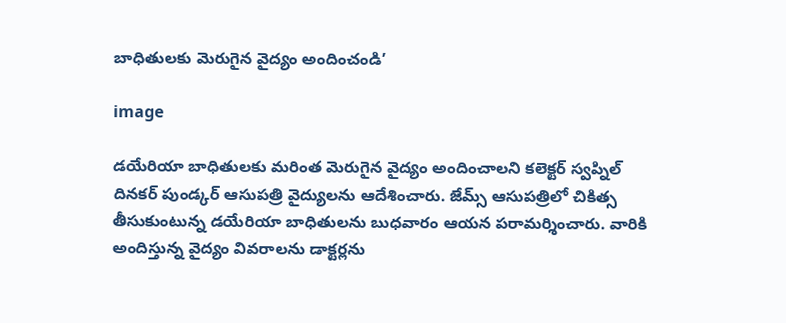బాధితులకు మెరుగైన వైద్యం అందించండి’

image

డయేరియా బాధితులకు మరింత మెరుగైన వైద్యం అందించాలని కలెక్టర్ స్వప్నిల్ దినకర్ పుండ్కర్ ఆసుపత్రి వైద్యులను ఆదేశించారు. జేమ్స్ ఆసుపత్రిలో చికిత్స తీసుకుంటున్న డయేరియా బాధితులను బుధవారం ఆయన పరామర్శించారు. వారికి అందిస్తున్న వైద్యం వివరాలను డాక్టర్లను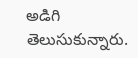అడిగి తెలుసుకున్నారు.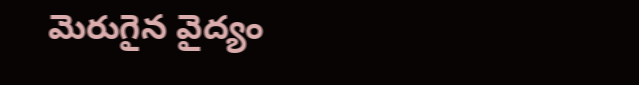మెరుగైన వైద్యం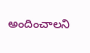అందించాలని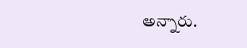అన్నారు.